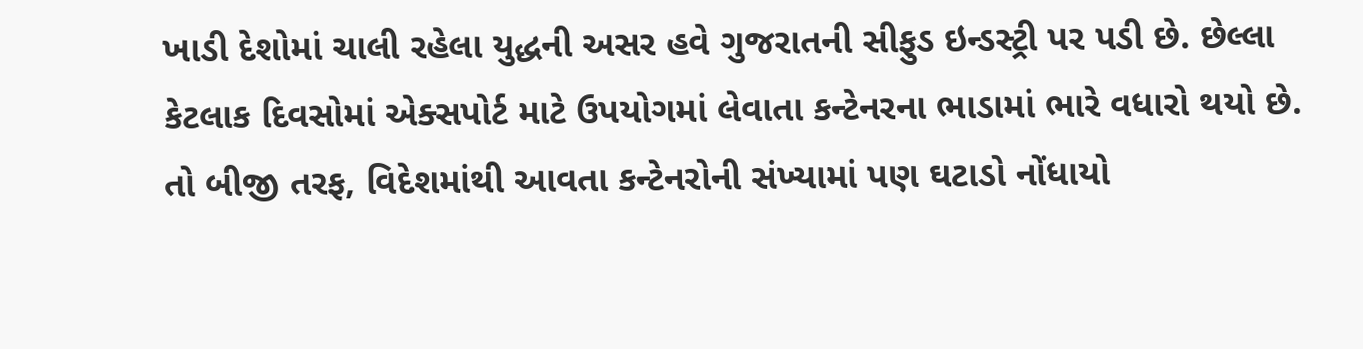ખાડી દેશોમાં ચાલી રહેલા યુદ્ધની અસર હવે ગુજરાતની સીફુડ ઇન્ડસ્ટ્રી પર પડી છે. છેલ્લા કેટલાક દિવસોમાં એક્સપોર્ટ માટે ઉપયોગમાં લેવાતા કન્ટેનરના ભાડામાં ભારે વધારો થયો છે. તો બીજી તરફ, વિદેશમાંથી આવતા કન્ટેનરોની સંખ્યામાં પણ ઘટાડો નોંધાયો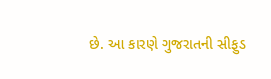છે. આ કારણે ગુજરાતની સીફુડ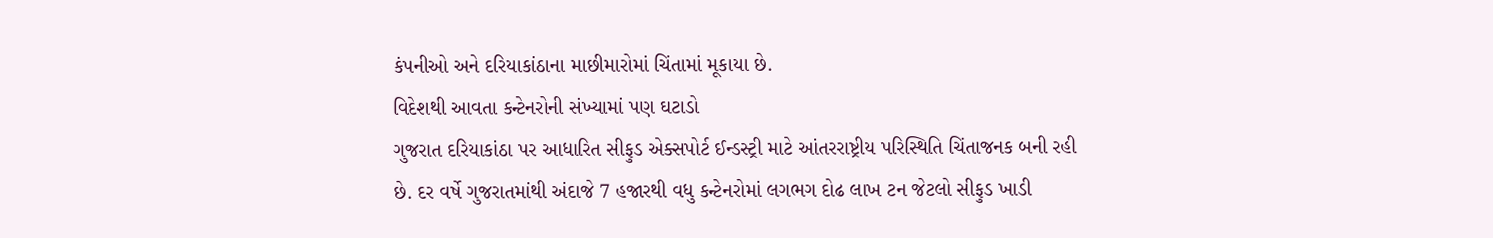કંપનીઓ અને દરિયાકાંઠાના માછીમારોમાં ચિંતામાં મૂકાયા છે.
વિદેશથી આવતા કન્ટેનરોની સંખ્યામાં પણ ઘટાડો
ગુજરાત દરિયાકાંઠા પર આધારિત સીફુડ એક્સપોર્ટ ઈન્ડસ્ટ્રી માટે આંતરરાષ્ટ્રીય પરિસ્થિતિ ચિંતાજનક બની રહી છે. દર વર્ષે ગુજરાતમાંથી અંદાજે 7 હજારથી વધુ કન્ટેનરોમાં લગભગ દોઢ લાખ ટન જેટલો સીફુડ ખાડી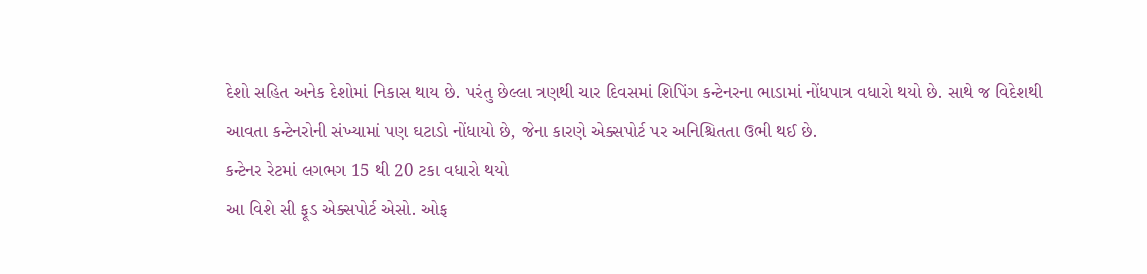દેશો સહિત અનેક દેશોમાં નિકાસ થાય છે. પરંતુ છેલ્લા ત્રણથી ચાર દિવસમાં શિપિંગ કન્ટેનરના ભાડામાં નોંધપાત્ર વધારો થયો છે. સાથે જ વિદેશથી આવતા કન્ટેનરોની સંખ્યામાં પણ ઘટાડો નોંધાયો છે, જેના કારણે એક્સપોર્ટ પર અનિશ્ચિતતા ઉભી થઈ છે.
કન્ટેનર રેટમાં લગભગ 15 થી 20 ટકા વધારો થયો
આ વિશે સી ફૂડ એક્સપોર્ટ એસો. ઓફ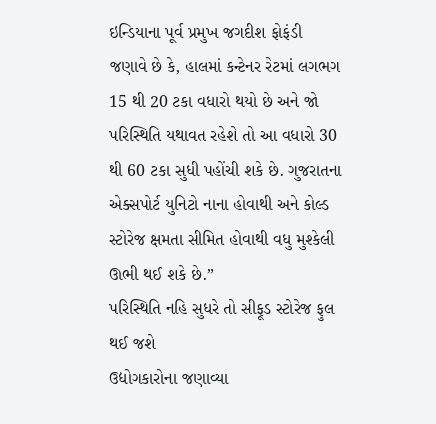ઇન્ડિયાના પૂર્વ પ્રમુખ જગદીશ ફોફંડી જણાવે છે કે, હાલમાં કન્ટેનર રેટમાં લગભગ 15 થી 20 ટકા વધારો થયો છે અને જો પરિસ્થિતિ યથાવત રહેશે તો આ વધારો 30 થી 60 ટકા સુધી પહોંચી શકે છે. ગુજરાતના એક્સપોર્ટ યુનિટો નાના હોવાથી અને કોલ્ડ સ્ટોરેજ ક્ષમતા સીમિત હોવાથી વધુ મુશ્કેલી ઊભી થઈ શકે છે.”
પરિસ્થિતિ નહિ સુધરે તો સીફૂડ સ્ટોરેજ ફુલ થઈ જશે
ઉદ્યોગકારોના જણાવ્યા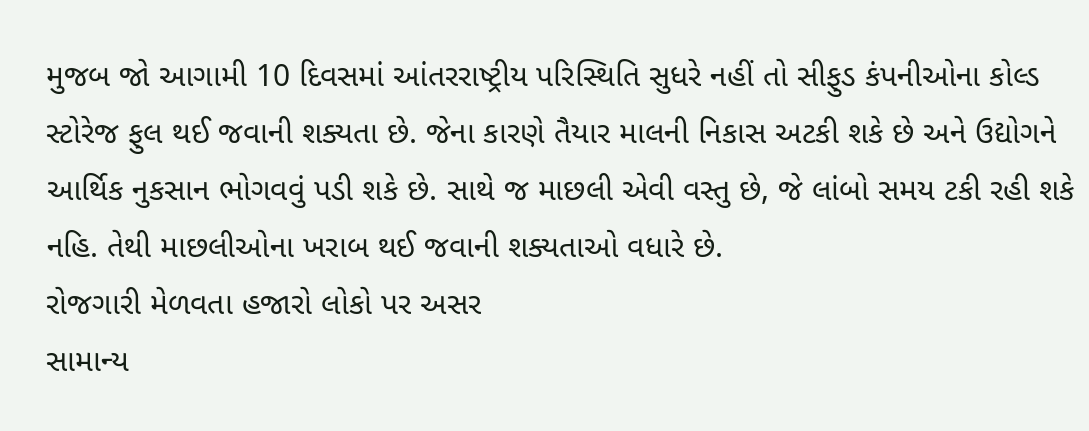મુજબ જો આગામી 10 દિવસમાં આંતરરાષ્ટ્રીય પરિસ્થિતિ સુધરે નહીં તો સીફુડ કંપનીઓના કોલ્ડ સ્ટોરેજ ફુલ થઈ જવાની શક્યતા છે. જેના કારણે તૈયાર માલની નિકાસ અટકી શકે છે અને ઉદ્યોગને આર્થિક નુકસાન ભોગવવું પડી શકે છે. સાથે જ માછલી એવી વસ્તુ છે, જે લાંબો સમય ટકી રહી શકે નહિ. તેથી માછલીઓના ખરાબ થઈ જવાની શક્યતાઓ વધારે છે.
રોજગારી મેળવતા હજારો લોકો પર અસર
સામાન્ય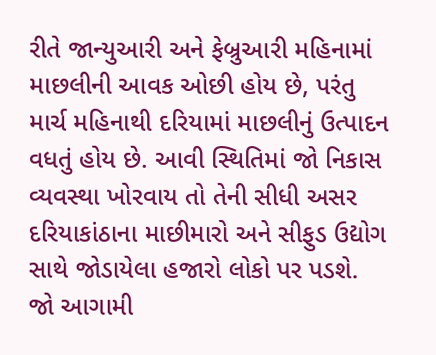રીતે જાન્યુઆરી અને ફેબ્રુઆરી મહિનામાં માછલીની આવક ઓછી હોય છે, પરંતુ માર્ચ મહિનાથી દરિયામાં માછલીનું ઉત્પાદન વધતું હોય છે. આવી સ્થિતિમાં જો નિકાસ વ્યવસ્થા ખોરવાય તો તેની સીધી અસર દરિયાકાંઠાના માછીમારો અને સીફુડ ઉદ્યોગ સાથે જોડાયેલા હજારો લોકો પર પડશે.
જો આગામી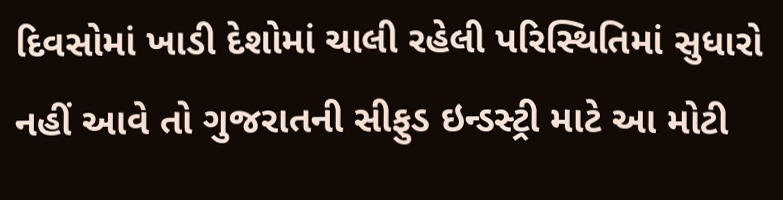દિવસોમાં ખાડી દેશોમાં ચાલી રહેલી પરિસ્થિતિમાં સુધારો નહીં આવે તો ગુજરાતની સીફુડ ઇન્ડસ્ટ્રી માટે આ મોટી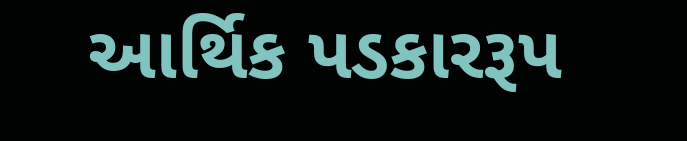આર્થિક પડકારરૂપ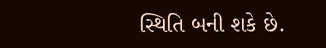સ્થિતિ બની શકે છે.